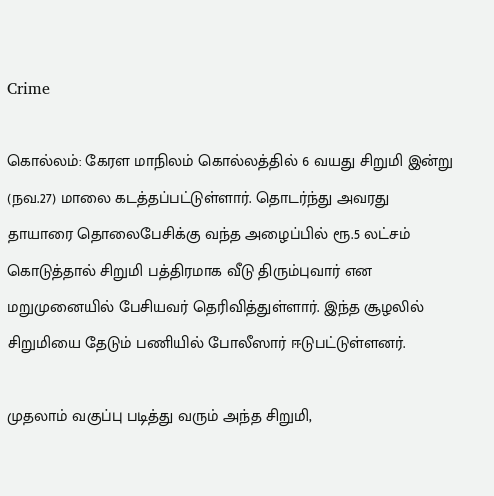Crime

கொல்லம்: கேரள மாநிலம் கொல்லத்தில் 6 வயது சிறுமி இன்று (நவ.27) மாலை கடத்தப்பட்டுள்ளார். தொடர்ந்து அவரது தாயாரை தொலைபேசிக்கு வந்த அழைப்பில் ரூ.5 லட்சம் கொடுத்தால் சிறுமி பத்திரமாக வீடு திரும்புவார் என மறுமுனையில் பேசியவர் தெரிவித்துள்ளார். இந்த சூழலில் சிறுமியை தேடும் பணியில் போலீஸார் ஈடுபட்டுள்ளனர்.

முதலாம் வகுப்பு படித்து வரும் அந்த சிறுமி,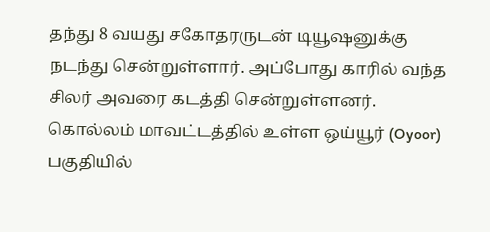தந்து 8 வயது சகோதரருடன் டியூஷனுக்கு நடந்து சென்றுள்ளார். அப்போது காரில் வந்த சிலர் அவரை கடத்தி சென்றுள்ளனர். கொல்லம் மாவட்டத்தில் உள்ள ஒய்யூர் (Oyoor) பகுதியில்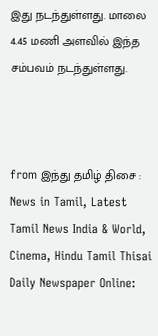இது நடந்துள்ளது. மாலை 4.45 மணி அளவில் இந்த சம்பவம் நடந்துள்ளது.



from இந்து தமிழ் திசை : News in Tamil, Latest Tamil News India & World, Cinema, Hindu Tamil Thisai Daily Newspaper Online: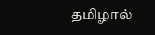தமிழால்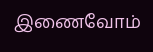இணைவோம்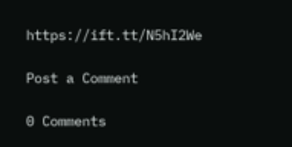https://ift.tt/N5hI2We

Post a Comment

0 Comments